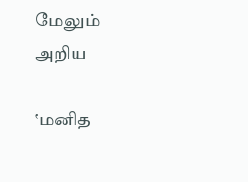மேலும் அறிய

‛மனித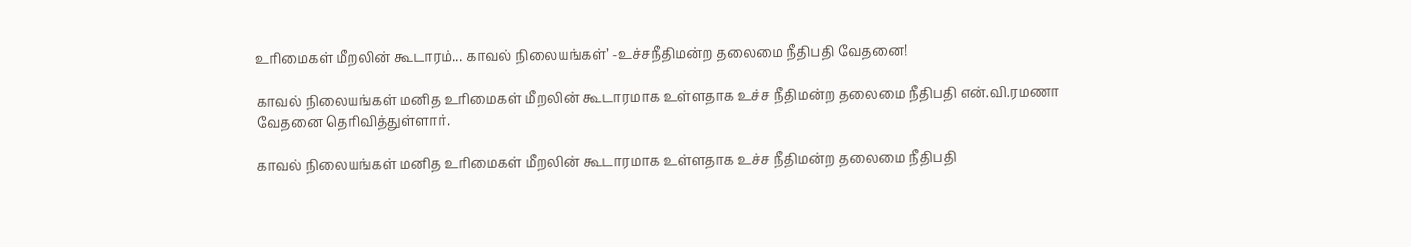உரிமைகள் மீறலின் கூடாரம்... காவல் நிலையங்கள்’ -உச்சநீதிமன்ற தலைமை நீதிபதி வேதனை!

காவல் நிலையங்கள் மனித உரிமைகள் மீறலின் கூடாரமாக உள்ளதாக உச்ச நீதிமன்ற தலைமை நீதிபதி என்.வி.ரமணா வேதனை தெரிவித்துள்ளார்.

காவல் நிலையங்கள் மனித உரிமைகள் மீறலின் கூடாரமாக உள்ளதாக உச்ச நீதிமன்ற தலைமை நீதிபதி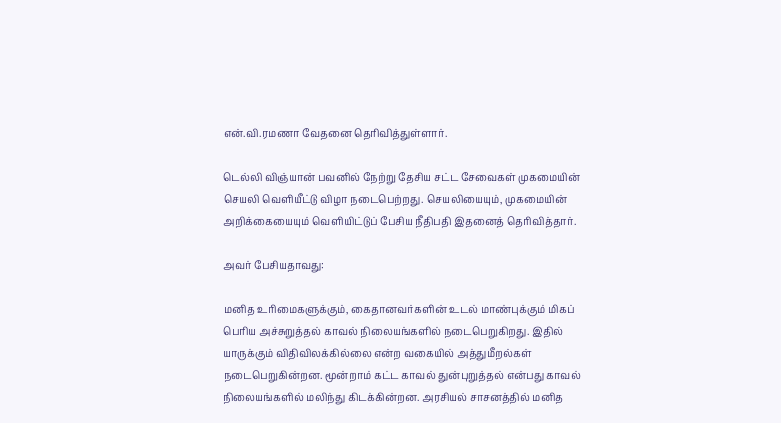என்.வி.ரமணா வேதனை தெரிவித்துள்ளார்.

டெல்லி விஞ்யான் பவனில் நேற்று தேசிய சட்ட சேவைகள் முகமையின் செயலி வெளியீட்டு விழா நடைபெற்றது. செயலியையும், முகமையின் அறிக்கையையும் வெளியிட்டுப் பேசிய நீதிபதி இதனைத் தெரிவித்தார்.

அவர் பேசியதாவது:

மனித உரிமைகளுக்கும், கைதானவர்களின் உடல் மாண்புக்கும் மிகப் பெரிய அச்சுறுத்தல் காவல் நிலையங்களில் நடைபெறுகிறது. இதில் யாருக்கும் விதிவிலக்கில்லை என்ற வகையில் அத்துமீறல்கள் நடைபெறுகின்றன. மூன்றாம் கட்ட காவல் துன்புறுத்தல் என்பது காவல் நிலையங்களில் மலிந்து கிடக்கின்றன. அரசியல் சாசனத்தில் மனித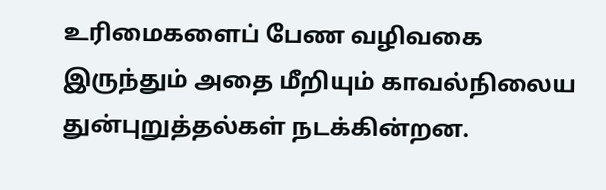உரிமைகளைப் பேண வழிவகை இருந்தும் அதை மீறியும் காவல்நிலைய துன்புறுத்தல்கள் நடக்கின்றன.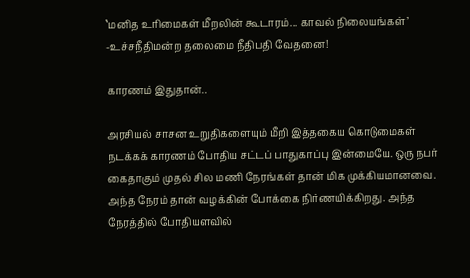‛மனித உரிமைகள் மீறலின் கூடாரம்... காவல் நிலையங்கள்’ -உச்சநீதிமன்ற தலைமை நீதிபதி வேதனை!

காரணம் இதுதான்..

அரசியல் சாசன உறுதிகளையும் மீறி இத்தகைய கொடுமைகள் நடக்கக் காரணம் போதிய சட்டப் பாதுகாப்பு இன்மையே. ஒரு நபர் கைதாகும் முதல் சில மணி நேரங்கள் தான் மிக முக்கியமானவை. அந்த நேரம் தான் வழக்கின் போக்கை நிர்ணயிக்கிறது. அந்த நேரத்தில் போதியளவில்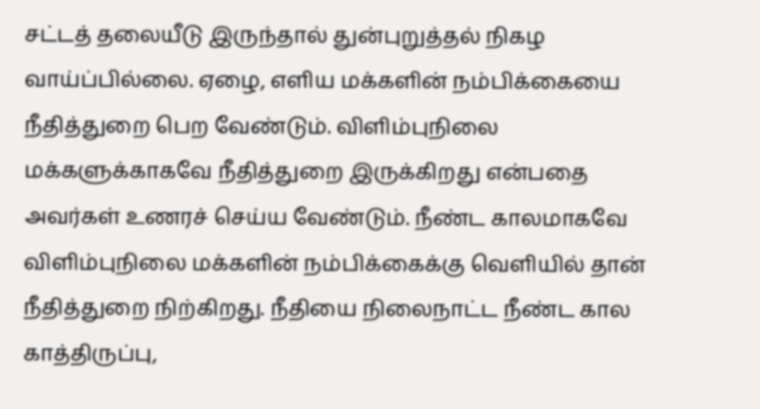சட்டத் தலையீடு இருந்தால் துன்புறுத்தல் நிகழ வாய்ப்பில்லை. ஏழை, எளிய மக்களின் நம்பிக்கையை நீதித்துறை பெற வேண்டும். விளிம்புநிலை மக்களுக்காகவே நீதித்துறை இருக்கிறது என்பதை அவர்கள் உணரச் செய்ய வேண்டும். நீண்ட காலமாகவே விளிம்புநிலை மக்களின் நம்பிக்கைக்கு வெளியில் தான் நீதித்துறை நிற்கிறது. நீதியை நிலைநாட்ட நீண்ட கால காத்திருப்பு,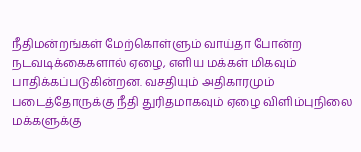நீதிமன்றங்கள் மேற்கொள்ளும் வாய்தா போன்ற நடவடிக்கைகளால் ஏழை, எளிய மக்கள் மிகவும் பாதிக்கப்படுகின்றன. வசதியும் அதிகாரமும் படைத்தோருக்கு நீதி துரிதமாகவும் ஏழை விளிம்புநிலை மக்களுக்கு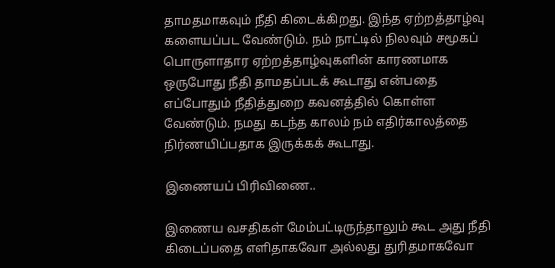தாமதமாகவும் நீதி கிடைக்கிறது. இந்த ஏற்றத்தாழ்வு களையப்பட வேண்டும். நம் நாட்டில் நிலவும் சமூகப் பொருளாதார ஏற்றத்தாழ்வுகளின் காரணமாக ஒருபோது நீதி தாமதப்படக் கூடாது என்பதை எப்போதும் நீதித்துறை கவனத்தில் கொள்ள வேண்டும். நமது கடந்த காலம் நம் எதிர்காலத்தை நிர்ணயிப்பதாக இருக்கக் கூடாது.

இணையப் பிரிவிணை..

இணைய வசதிகள் மேம்பட்டிருந்தாலும் கூட அது நீதி கிடைப்பதை எளிதாகவோ அல்லது துரிதமாகவோ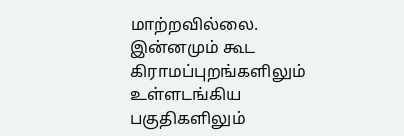மாற்றவில்லை. இன்னமும் கூட கிராமப்புறங்களிலும் உள்ளடங்கிய பகுதிகளிலும்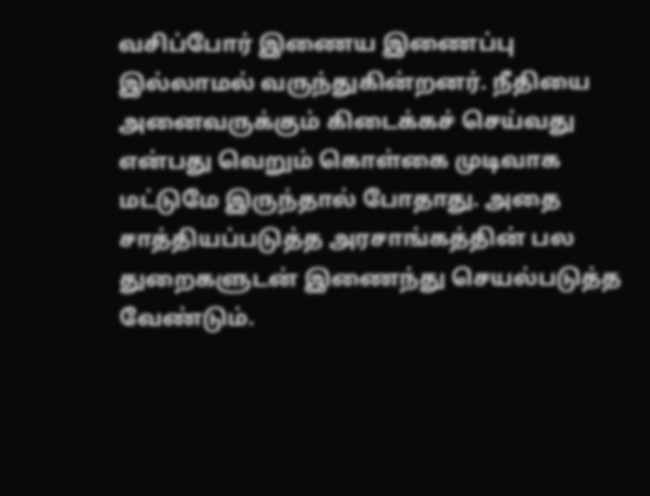வசிப்போர் இணைய இணைப்பு இல்லாமல் வருந்துகின்றனர். நீதியை அனைவருக்கும் கிடைக்கச் செய்வது என்பது வெறும் கொள்கை முடிவாக மட்டுமே இருந்தால் போதாது. அதை சாத்தியப்படுத்த அரசாங்கத்தின் பல துறைகளுடன் இணைந்து செயல்படுத்த வேண்டும்.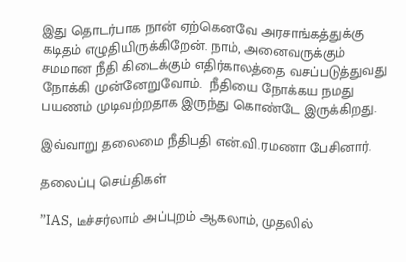இது தொடர்பாக நான் ஏற்கெனவே அரசாங்கத்துக்கு கடிதம் எழுதியிருக்கிறேன். நாம், அனைவருக்கும் சமமான நீதி கிடைக்கும் எதிர்காலத்தை வசப்படுத்துவது நோக்கி முன்னேறுவோம்.  நீதியை நோக்கய நமது பயணம் முடிவற்றதாக இருந்து கொண்டே இருக்கிறது.

இவ்வாறு தலைமை நீதிபதி என்.வி.ரமணா பேசினார்.

தலைப்பு செய்திகள்

”IAS, டீச்சர்லாம் அப்புறம் ஆகலாம், முதலில்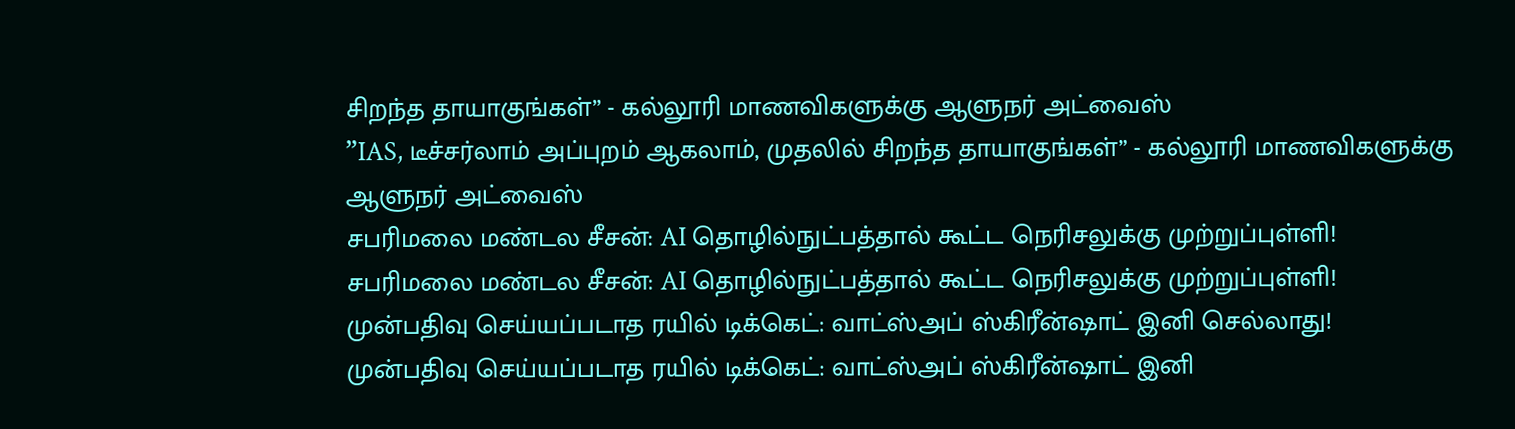சிறந்த தாயாகுங்கள்” - கல்லூரி மாணவிகளுக்கு ஆளுநர் அட்வைஸ்
”IAS, டீச்சர்லாம் அப்புறம் ஆகலாம், முதலில் சிறந்த தாயாகுங்கள்” - கல்லூரி மாணவிகளுக்கு ஆளுநர் அட்வைஸ்
சபரிமலை மண்டல சீசன்: AI தொழில்நுட்பத்தால் கூட்ட நெரிசலுக்கு முற்றுப்புள்ளி!
சபரிமலை மண்டல சீசன்: AI தொழில்நுட்பத்தால் கூட்ட நெரிசலுக்கு முற்றுப்புள்ளி!
முன்பதிவு செய்யப்படாத ரயில் டிக்கெட்: வாட்ஸ்அப் ஸ்கிரீன்ஷாட் இனி செல்லாது!
முன்பதிவு செய்யப்படாத ரயில் டிக்கெட்: வாட்ஸ்அப் ஸ்கிரீன்ஷாட் இனி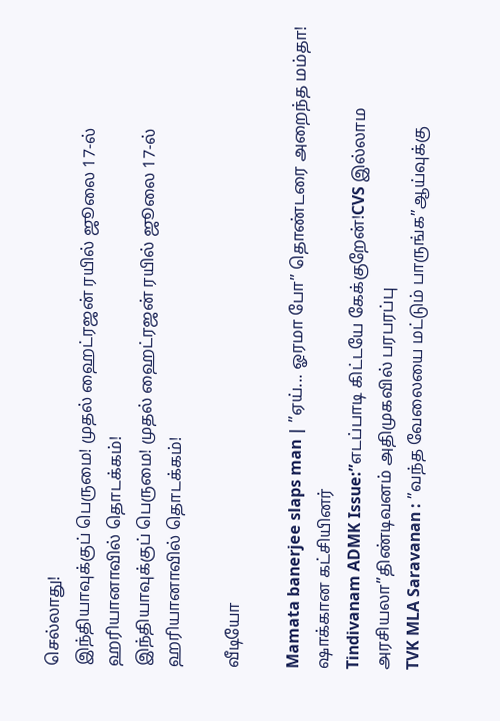செல்லாது!
இந்தியாவுக்குப் பெருமை! முதல் ஹைட்ரஜன் ரயில் ஜூலை 17-ல் ஹரியானாவில் தொடக்கம்!
இந்தியாவுக்குப் பெருமை! முதல் ஹைட்ரஜன் ரயில் ஜூலை 17-ல் ஹரியானாவில் தொடக்கம்!

வீடியோ

Mamata banerjee slaps man | ”ஏய்... ஓரமா போ” தொண்டரை அறைந்த மம்தா! ஷாக்கான கட்சியினர்
Tindivanam ADMK Issue:”எடப்பாடி கிட்டயே கேக்குறேன்!CVS இல்லாம அரசியலா”திண்டிவனம் அதிமுகவில் பரபரப்பு
TVK MLA Saravanan : ”வந்த வேலையை மட்டும் பாருங்க”ஆய்வுக்கு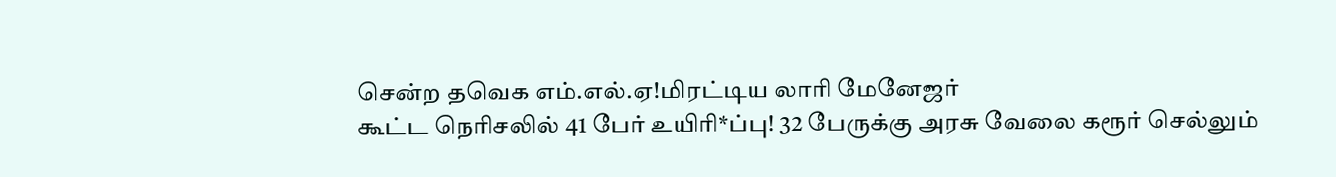சென்ற தவெக எம்.எல்.ஏ!மிரட்டிய லாரி மேனேஜர்
கூட்ட நெரிசலில் 41 பேர் உயிரி*ப்பு! 32 பேருக்கு அரசு வேலை கரூர் செல்லும்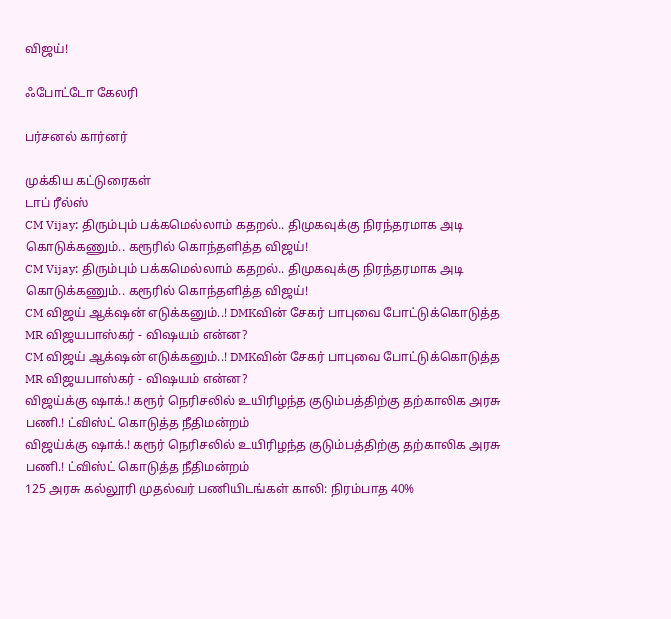விஜய்!

ஃபோட்டோ கேலரி

பர்சனல் கார்னர்

முக்கிய கட்டுரைகள்
டாப் ரீல்ஸ்
CM Vijay: திரும்பும் பக்கமெல்லாம் கதறல்.. திமுகவுக்கு நிரந்தரமாக அடி கொடுக்கணும்.. கரூரில் கொந்தளித்த விஜய்!
CM Vijay: திரும்பும் பக்கமெல்லாம் கதறல்.. திமுகவுக்கு நிரந்தரமாக அடி கொடுக்கணும்.. கரூரில் கொந்தளித்த விஜய்!
CM விஜய் ஆக்‌ஷன் எடுக்கனும்..! DMKவின் சேகர் பாபுவை போட்டுக்கொடுத்த MR விஜயபாஸ்கர் - விஷயம் என்ன?
CM விஜய் ஆக்‌ஷன் எடுக்கனும்..! DMKவின் சேகர் பாபுவை போட்டுக்கொடுத்த MR விஜயபாஸ்கர் - விஷயம் என்ன?
விஜய்க்கு ஷாக்.! கரூர் நெரிசலில் உயிரிழந்த குடும்பத்திற்கு தற்காலிக அரசு பணி.! ட்விஸ்ட் கொடுத்த நீதிமன்றம்
விஜய்க்கு ஷாக்.! கரூர் நெரிசலில் உயிரிழந்த குடும்பத்திற்கு தற்காலிக அரசு பணி.! ட்விஸ்ட் கொடுத்த நீதிமன்றம்
125 அரசு கல்லூரி முதல்வர் பணியிடங்கள் காலி: நிரம்பாத 40%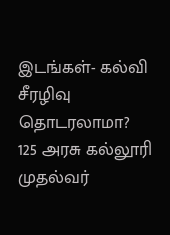இடங்கள்- கல்வி சீரழிவு தொடரலாமா?
125 அரசு கல்லூரி முதல்வர்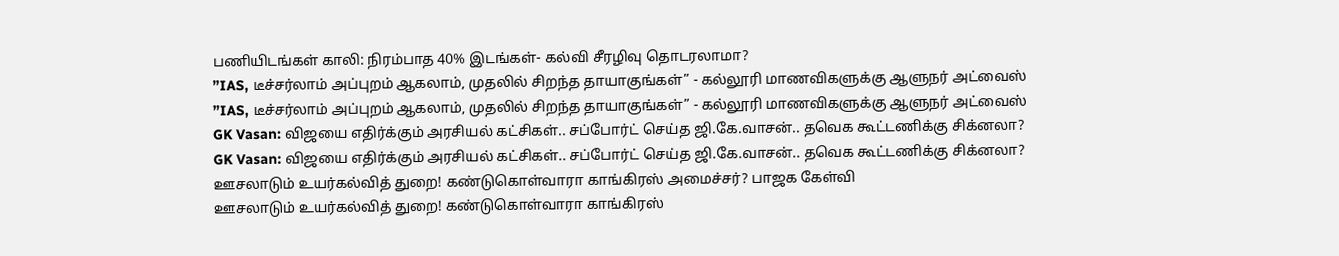பணியிடங்கள் காலி: நிரம்பாத 40% இடங்கள்- கல்வி சீரழிவு தொடரலாமா?
”IAS, டீச்சர்லாம் அப்புறம் ஆகலாம், முதலில் சிறந்த தாயாகுங்கள்” - கல்லூரி மாணவிகளுக்கு ஆளுநர் அட்வைஸ்
”IAS, டீச்சர்லாம் அப்புறம் ஆகலாம், முதலில் சிறந்த தாயாகுங்கள்” - கல்லூரி மாணவிகளுக்கு ஆளுநர் அட்வைஸ்
GK Vasan: விஜயை எதிர்க்கும் அரசியல் கட்சிகள்.. சப்போர்ட் செய்த ஜி.கே.வாசன்.. தவெக கூட்டணிக்கு சிக்னலா?
GK Vasan: விஜயை எதிர்க்கும் அரசியல் கட்சிகள்.. சப்போர்ட் செய்த ஜி.கே.வாசன்.. தவெக கூட்டணிக்கு சிக்னலா?
ஊசலாடும் உயர்கல்வித் துறை! கண்டுகொள்வாரா காங்கிரஸ் அமைச்சர்? பாஜக கேள்வி
ஊசலாடும் உயர்கல்வித் துறை! கண்டுகொள்வாரா காங்கிரஸ்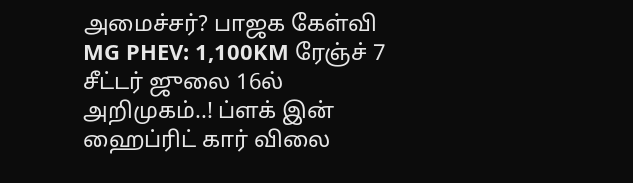அமைச்சர்? பாஜக கேள்வி
MG PHEV: 1,100KM ரேஞ்ச் 7 சீட்டர் ஜுலை 16ல் அறிமுகம்..! ப்ளக் இன் ஹைப்ரிட் கார் விலை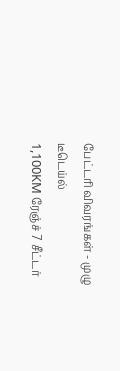பேட்டரி விவரங்கள் - முழு டீடெய்ல்
1,100KM ரேஞ்ச் 7 சீட்டர்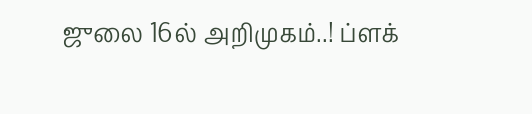ஜுலை 16ல் அறிமுகம்..! ப்ளக்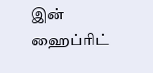இன் ஹைப்ரிட்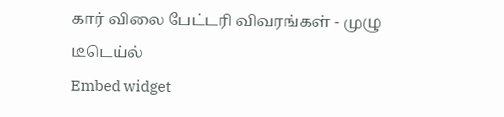கார் விலை பேட்டரி விவரங்கள் - முழு டீடெய்ல்
Embed widget